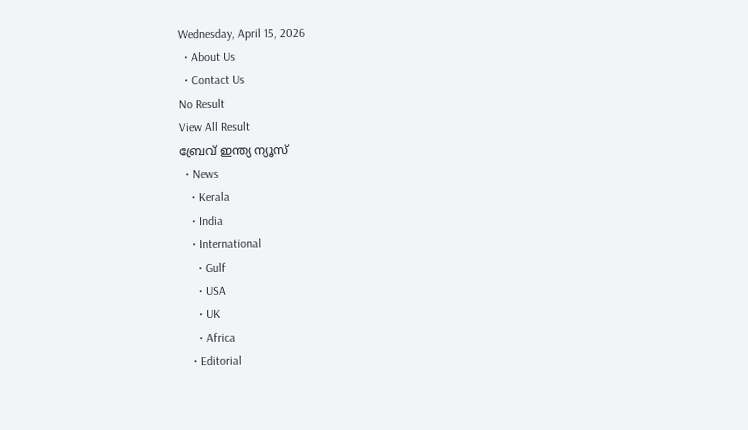Wednesday, April 15, 2026
  • About Us
  • Contact Us
No Result
View All Result
ബ്രേവ് ഇന്ത്യ ന്യൂസ്
  • News
    • Kerala
    • India
    • International
      • Gulf
      • USA
      • UK
      • Africa
    • Editorial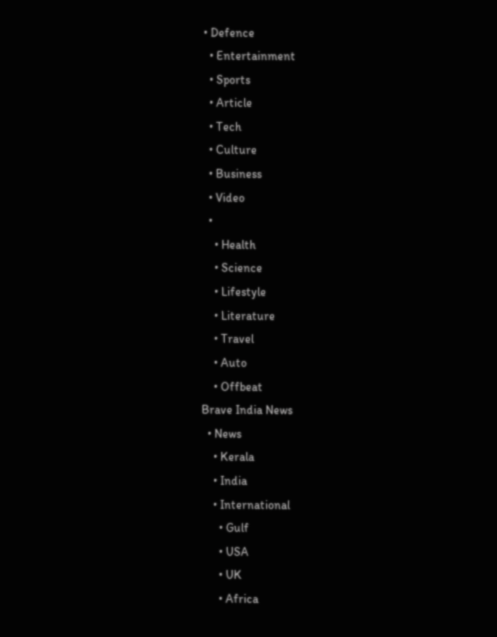• Defence
  • Entertainment
  • Sports
  • Article
  • Tech
  • Culture
  • Business
  • Video
  •
    • Health
    • Science
    • Lifestyle
    • Literature
    • Travel
    • Auto
    • Offbeat
Brave India News
  • News
    • Kerala
    • India
    • International
      • Gulf
      • USA
      • UK
      • Africa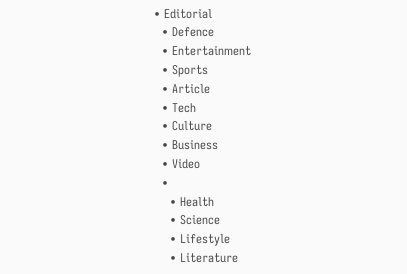• Editorial
  • Defence
  • Entertainment
  • Sports
  • Article
  • Tech
  • Culture
  • Business
  • Video
  •
    • Health
    • Science
    • Lifestyle
    • Literature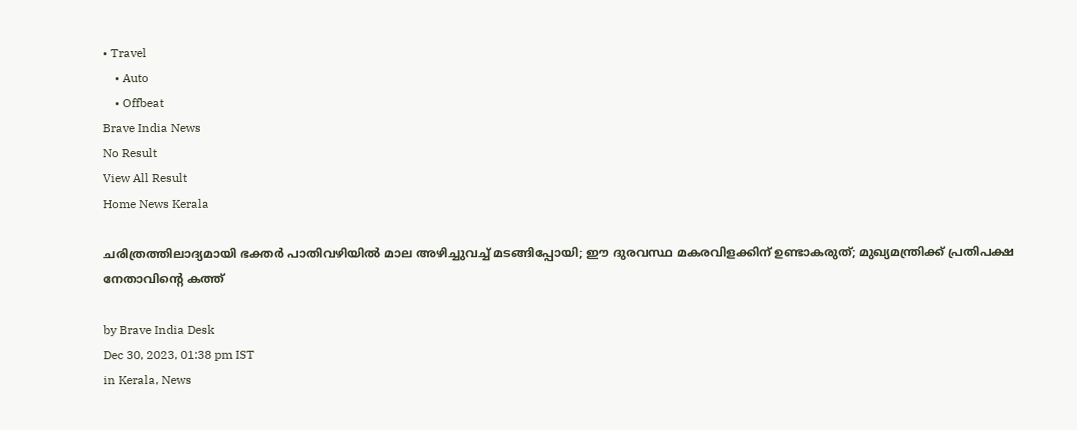• Travel
    • Auto
    • Offbeat
Brave India News
No Result
View All Result
Home News Kerala

ചരിത്രത്തിലാദ്യമായി ഭക്തര്‍ പാതിവഴിയില്‍ മാല അഴിച്ചുവച്ച് മടങ്ങിപ്പോയി; ഈ ദുരവസ്ഥ മകരവിളക്കിന് ഉണ്ടാകരുത്; മുഖ്യമന്ത്രിക്ക് പ്രതിപക്ഷ നേതാവിന്റെ കത്ത്

by Brave India Desk
Dec 30, 2023, 01:38 pm IST
in Kerala, News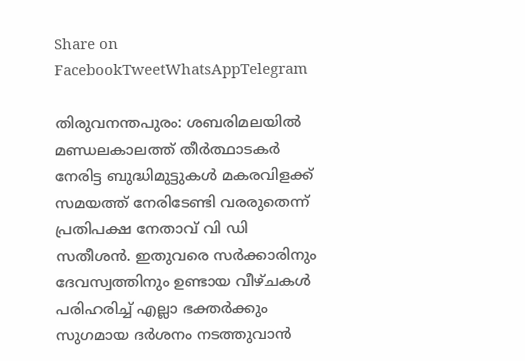Share on FacebookTweetWhatsAppTelegram

തിരുവനന്തപുരം: ശബരിമലയില്‍ മണ്ഡലകാലത്ത് തീര്‍ത്ഥാടകര്‍ നേരിട്ട ബുദ്ധിമുട്ടുകൾ മകരവിളക്ക് സമയത്ത്‌ നേരിടേണ്ടി വരരുതെന്ന് പ്രതിപക്ഷ നേതാവ് വി ഡി സതീശന്‍. ഇതുവരെ സര്‍ക്കാരിനും ദേവസ്വത്തിനും ഉണ്ടായ വീഴ്ചകള്‍ പരിഹരിച്ച് എല്ലാ ഭക്തര്‍ക്കും സുഗമായ ദര്‍ശനം നടത്തുവാന്‍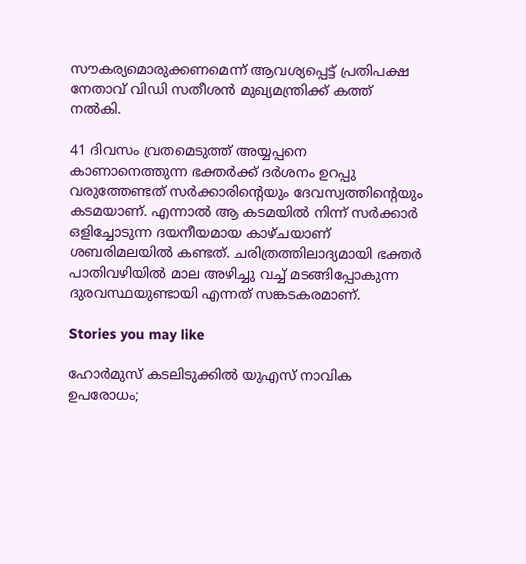സൗകര്യമൊരുക്കണമെന്ന് ആവശ്യപ്പെട്ട് പ്രതിപക്ഷ നേതാവ് വിഡി സതീശന്‍ മുഖ്യമന്ത്രിക്ക് കത്ത് നല്‍കി.

41 ദിവസം വ്രതമെടുത്ത് അയ്യപ്പനെ കാണാനെത്തുന്ന ഭക്തര്‍ക്ക് ദര്‍ശനം ഉറപ്പു വരുത്തേണ്ടത് സര്‍ക്കാരിന്റെയും ദേവസ്വത്തിന്റെയും കടമയാണ്. എന്നാല്‍ ആ കടമയില്‍ നിന്ന് സര്‍ക്കാര്‍ ഒളിച്ചോടുന്ന ദയനീയമായ കാഴ്ചയാണ് ശബരിമലയില്‍ കണ്ടത്. ചരിത്രത്തിലാദ്യമായി ഭക്തര്‍ പാതിവഴിയില്‍ മാല അഴിച്ചു വച്ച് മടങ്ങിപ്പോകുന്ന ദുരവസ്ഥയുണ്ടായി എന്നത് സങ്കടകരമാണ്.

Stories you may like

ഹോർമുസ് കടലിടുക്കിൽ യുഎസ് നാവിക ഉപരോധം;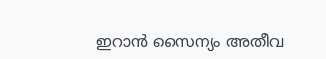ഇറാൻ സൈന്യം അതീവ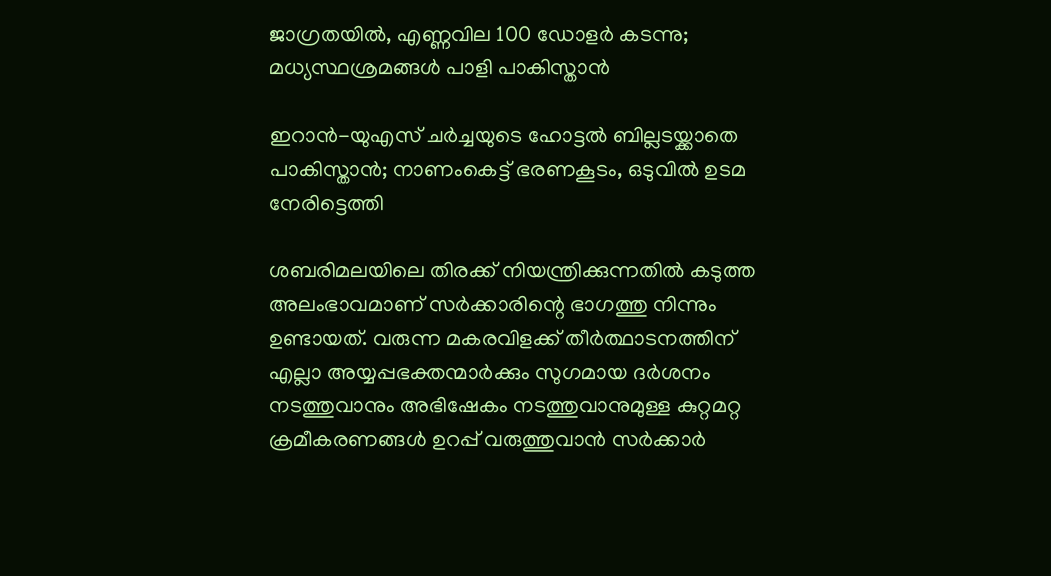ജാഗ്രതയിൽ, എണ്ണവില 100 ഡോളർ കടന്നു; മധ്യസ്ഥശ്രമങ്ങൾ പാളി പാകിസ്താൻ

ഇറാൻ-യുഎസ് ചർച്ചയുടെ ഹോട്ടൽ ബില്ലടയ്ക്കാതെ പാകിസ്താൻ; നാണംകെട്ട് ഭരണകൂടം, ഒടുവിൽ ഉടമ നേരിട്ടെത്തി

ശബരിമലയിലെ തിരക്ക് നിയന്ത്രിക്കുന്നതില്‍ കടുത്ത അലംഭാവമാണ് സര്‍ക്കാരിന്റെ ഭാഗത്തു നിന്നും ഉണ്ടായത്. വരുന്ന മകരവിളക്ക് തീര്‍ത്ഥാടനത്തിന് എല്ലാ അയ്യപ്പഭക്തന്മാര്‍ക്കും സുഗമായ ദര്‍ശനം നടത്തുവാനും അഭിഷേകം നടത്തുവാനുമുള്ള കുറ്റമറ്റ ക്രമീകരണങ്ങള്‍ ഉറപ്പ് വരുത്തുവാന്‍ സര്‍ക്കാര്‍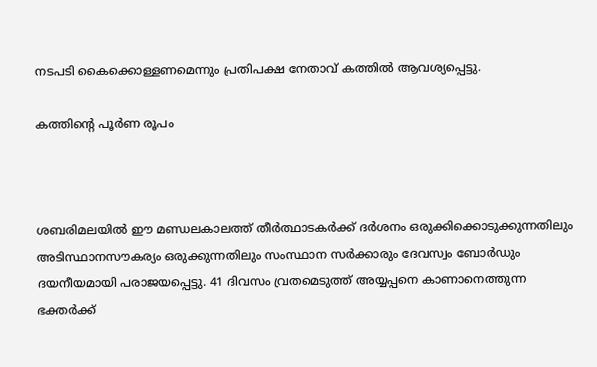നടപടി കൈക്കൊള്ളണമെന്നും പ്രതിപക്ഷ നേതാവ് കത്തില്‍ ആവശ്യപ്പെട്ടു.

കത്തിന്റെ പൂര്‍ണ രൂപം



ശബരിമലയില്‍ ഈ മണ്ഡലകാലത്ത് തീര്‍ത്ഥാടകര്‍ക്ക് ദര്‍ശനം ഒരുക്കിക്കൊടുക്കുന്നതിലും അടിസ്ഥാനസൗകര്യം ഒരുക്കുന്നതിലും സംസ്ഥാന സര്‍ക്കാരും ദേവസ്വം ബോര്‍ഡും ദയനീയമായി പരാജയപ്പെട്ടു. 41 ദിവസം വ്രതമെടുത്ത് അയ്യപ്പനെ കാണാനെത്തുന്ന ഭക്തര്‍ക്ക്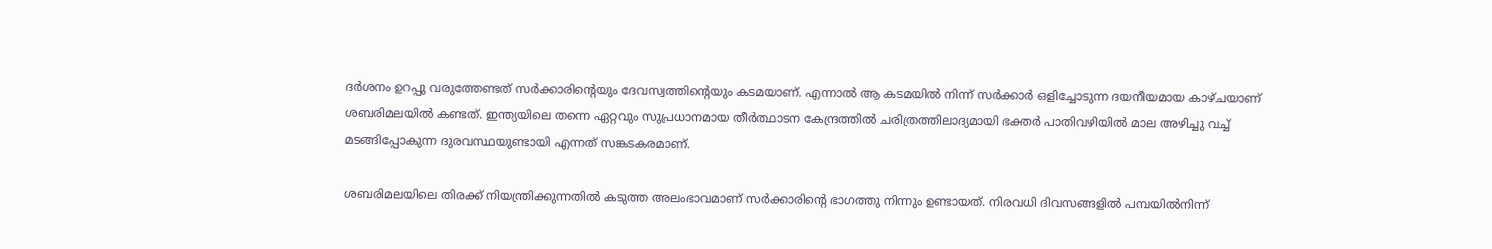ദര്‍ശനം ഉറപ്പു വരുത്തേണ്ടത് സര്‍ക്കാരിന്റെയും ദേവസ്വത്തിന്റെയും കടമയാണ്. എന്നാല്‍ ആ കടമയില്‍ നിന്ന് സര്‍ക്കാര്‍ ഒളിച്ചോടുന്ന ദയനീയമായ കാഴ്ചയാണ് ശബരിമലയില്‍ കണ്ടത്. ഇന്ത്യയിലെ തന്നെ ഏറ്റവും സുപ്രധാനമായ തീര്‍ത്ഥാടന കേന്ദ്രത്തില്‍ ചരിത്രത്തിലാദ്യമായി ഭക്തര്‍ പാതിവഴിയില്‍ മാല അഴിച്ചു വച്ച് മടങ്ങിപ്പോകുന്ന ദുരവസ്ഥയുണ്ടായി എന്നത് സങ്കടകരമാണ്.

ശബരിമലയിലെ തിരക്ക് നിയന്ത്രിക്കുന്നതില്‍ കടുത്ത അലംഭാവമാണ് സര്‍ക്കാരിന്റെ ഭാഗത്തു നിന്നും ഉണ്ടായത്. നിരവധി ദിവസങ്ങളില്‍ പമ്പയില്‍നിന്ന്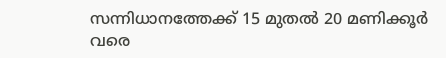സന്നിധാനത്തേക്ക് 15 മുതല്‍ 20 മണിക്കൂര്‍ വരെ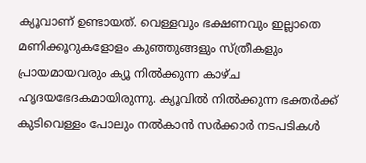ക്യൂവാണ് ഉണ്ടായത്. വെള്ളവും ഭക്ഷണവും ഇല്ലാതെ മണിക്കൂറുകളോളം കുഞ്ഞുങ്ങളും സ്ത്രീകളും പ്രായമായവരും ക്യൂ നില്‍ക്കുന്ന കാഴ്ച ഹൃദയഭേദകമായിരുന്നു. ക്യൂവില്‍ നില്‍ക്കുന്ന ഭക്തര്‍ക്ക് കുടിവെള്ളം പോലും നല്‍കാന്‍ സര്‍ക്കാര്‍ നടപടികള്‍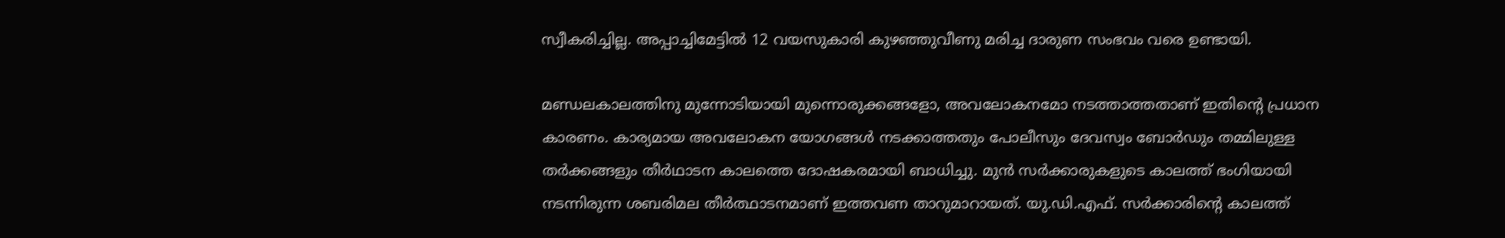സ്വീകരിച്ചില്ല. അപ്പാച്ചിമേട്ടില്‍ 12 വയസുകാരി കുഴഞ്ഞുവീണു മരിച്ച ദാരുണ സംഭവം വരെ ഉണ്ടായി.

മണ്ഡലകാലത്തിനു മുന്നോടിയായി മുന്നൊരുക്കങ്ങളോ, അവലോകനമോ നടത്താത്തതാണ് ഇതിന്റെ പ്രധാന കാരണം. കാര്യമായ അവലോകന യോഗങ്ങള്‍ നടക്കാത്തതും പോലീസും ദേവസ്വം ബോര്‍ഡും തമ്മിലുള്ള തര്‍ക്കങ്ങളും തീര്‍ഥാടന കാലത്തെ ദോഷകരമായി ബാധിച്ചു. മുന്‍ സര്‍ക്കാരുകളുടെ കാലത്ത് ഭംഗിയായി നടന്നിരുന്ന ശബരിമല തീര്‍ത്ഥാടനമാണ് ഇത്തവണ താറുമാറായത്. യു.ഡി.എഫ്. സര്‍ക്കാരിന്റെ കാലത്ത്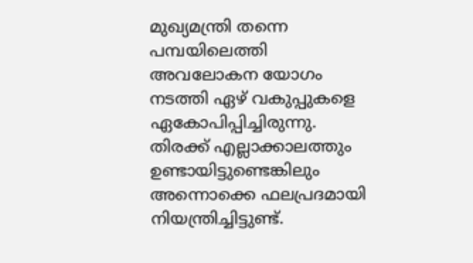മുഖ്യമന്ത്രി തന്നെ പമ്പയിലെത്തി അവലോകന യോഗം നടത്തി ഏഴ് വകുപ്പുകളെ ഏകോപിപ്പിച്ചിരുന്നു. തിരക്ക് എല്ലാക്കാലത്തും ഉണ്ടായിട്ടുണ്ടെങ്കിലും അന്നൊക്കെ ഫലപ്രദമായി നിയന്ത്രിച്ചിട്ടുണ്ട്.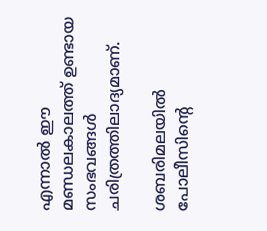എന്നാല്‍ ഈ മണ്ഡലകാലത്ത് ഉണ്ടായ സംഭവങ്ങള്‍ ചരിത്രത്തിലാദ്യമാണ്.

ശബരിമലയില്‍ പോലീസിന്റെ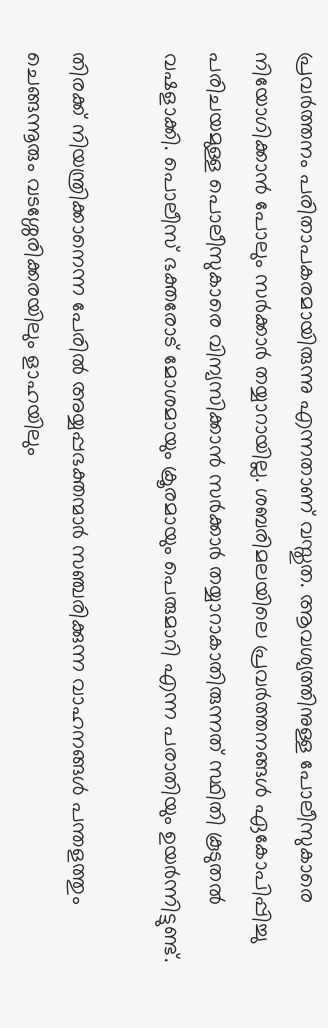പ്രവര്‍ത്തനം പരിതാപകരമായിരുന്നു എന്നതാണ് വസ്തുത. ആവശ്യത്തിനുള്ള പോലീസുകാരെ നിയോഗിക്കാന്‍ പോലും സര്‍ക്കാര്‍ തയ്യാറായില്ല. ശബരിമലയിലെ പ്രവര്‍ത്തനങ്ങള്‍ ഏകോപിപ്പിച്ചു പരിചയമുള്ള പൊലീസുകാരെ വിന്യസിക്കാന്‍ സര്‍ക്കാര്‍ തയ്യാറാകാതിരുന്നത് സ്ഥിതി കൂടുതല്‍ വഷളാക്കി. പൊലീസ് ഭക്തരോട് മോശമായും ക്രൂരമായും പെരുമാറി എന്ന പരാതിയും ഉയര്‍ന്നിട്ടുണ്ട്.

തിരക്ക് നിയന്ത്രിക്കാനെന്ന പേരില്‍ അയ്യപ്പഭക്തന്മാര്‍ സഞ്ചരിക്കുന്ന വാഹനങ്ങള്‍ പന്തളത്തും ചെങ്ങന്നൂരും വടശ്ശേരിക്കരയിലും ളാഹയിലും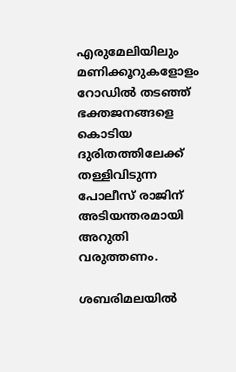എരുമേലിയിലും മണിക്കൂറുകളോളം റോഡില്‍ തടഞ്ഞ് ഭക്തജനങ്ങളെ കൊടിയ ദുരിതത്തിലേക്ക് തള്ളിവിടുന്ന പോലീസ് രാജിന് അടിയന്തരമായി അറുതി വരുത്തണം.

ശബരിമലയില്‍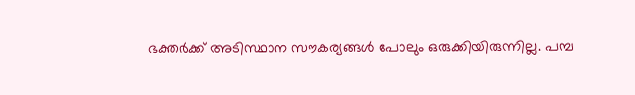ഭക്തര്‍ക്ക് അടിസ്ഥാന സൗകര്യങ്ങള്‍ പോലും ഒരുക്കിയിരുന്നില്ല. പമ്പ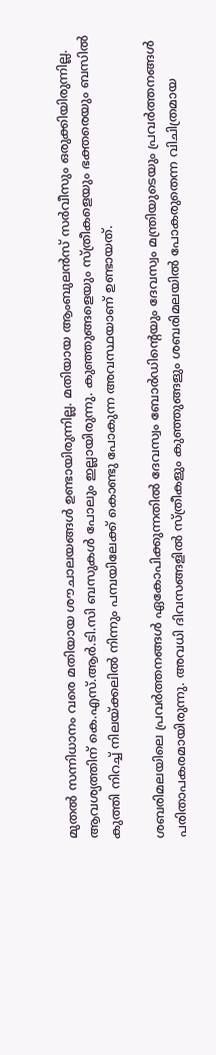മുതല്‍ സന്നിധാനം വരെ മതിയായ ശൗചാലയങ്ങള്‍ ഉണ്ടായിരുന്നില്ല. മതിയായ ആംബുലന്‍സ് സര്‍വീസും ഒരുക്കിയിരുന്നില്ല. ആവശ്യത്തിന് കെ.എസ്.ആര്‍.ടി.സി ബസുകള്‍ പോലും ഇല്ലായിരുന്നു. കുഞ്ഞുങ്ങളെയും സ്ത്രീകളെയും ഭക്തരെയും ബസില്‍ കുത്തി നിറച്ച് നിലയ്ക്കലില്‍ നിന്നും പമ്പയിലേക്ക് കൊണ്ടു പോകുന്ന അവസ്ഥയാണ് ഉണ്ടായത്.

ശബരിമലയിലെ പ്രവര്‍ത്തനങ്ങള്‍ ഏകോപിക്കുന്നതില്‍ ദേവസ്വം ബോര്‍ഡിന്റെയും ദേവസ്വം മന്ത്രിയുടെയും പ്രവര്‍ത്തനങ്ങള്‍ പരിതാപകരമായിരുന്നു. അവധി ദിവസങ്ങളില്‍ സ്ത്രീകളും കുഞ്ഞുങ്ങളും ശബരിമലയില്‍ പോകരുതെന്ന വിചിത്രമായ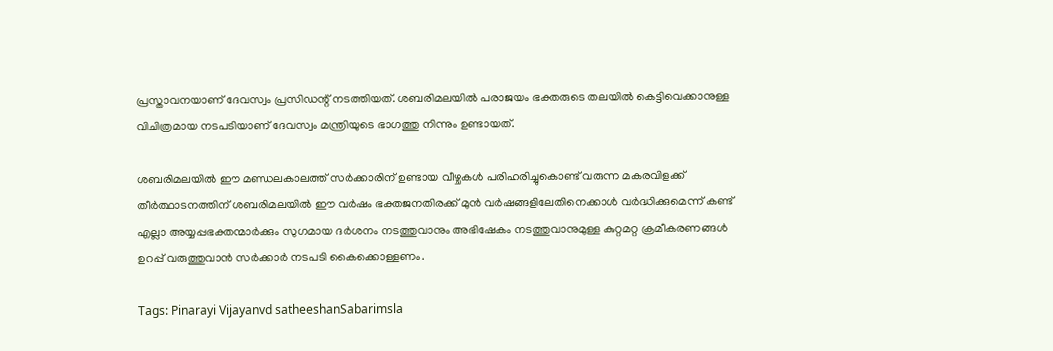പ്രസ്താവനയാണ് ദേവസ്വം പ്രസിഡന്റ് നടത്തിയത്. ശബരിമലയില്‍ പരാജയം ഭക്തരുടെ തലയില്‍ കെട്ടിവെക്കാനുള്ള വിചിത്രമായ നടപടിയാണ് ദേവസ്വം മന്ത്രിയുടെ ഭാഗത്തു നിന്നും ഉണ്ടായത്.

ശബരിമലയില്‍ ഈ മണ്ഡലകാലത്ത് സര്‍ക്കാരിന് ഉണ്ടായ വീഴ്ചകള്‍ പരിഹരിച്ചുകൊണ്ട് വരുന്ന മകരവിളക്ക് തീര്‍ത്ഥാടനത്തിന് ശബരിമലയില്‍ ഈ വര്‍ഷം ഭക്തജനതിരക്ക് മുന്‍ വര്‍ഷങ്ങളിലേതിനെക്കാള്‍ വര്‍ദ്ധിക്കുമെന്ന് കണ്ട് എല്ലാ അയ്യപ്പഭക്തന്മാര്‍ക്കും സുഗമായ ദര്‍ശനം നടത്തുവാനും അഭിഷേകം നടത്തുവാനുമുള്ള കുറ്റമറ്റ ക്രമീകരണങ്ങള്‍ ഉറപ്പ് വരുത്തുവാന്‍ സര്‍ക്കാര്‍ നടപടി കൈക്കൊള്ളണം.

Tags: Pinarayi Vijayanvd satheeshanSabarimsla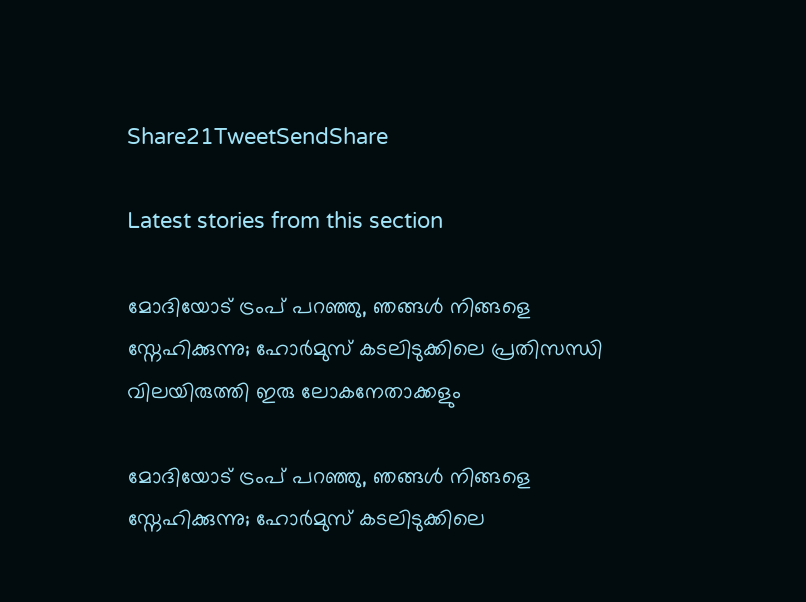Share21TweetSendShare

Latest stories from this section

മോദിയോട് ട്രംപ് പറഞ്ഞു, ഞങ്ങൾ നിങ്ങളെ സ്നേഹിക്കുന്നു; ഹോർമുസ് കടലിടുക്കിലെ പ്രതിസന്ധി വിലയിരുത്തി ഇരു ലോകനേതാക്കളും

മോദിയോട് ട്രംപ് പറഞ്ഞു, ഞങ്ങൾ നിങ്ങളെ സ്നേഹിക്കുന്നു; ഹോർമുസ് കടലിടുക്കിലെ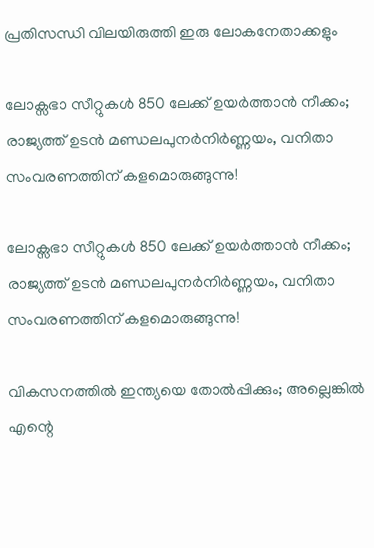പ്രതിസന്ധി വിലയിരുത്തി ഇരു ലോകനേതാക്കളും

ലോക്സഭാ സീറ്റുകൾ 850 ലേക്ക് ഉയർത്താൻ നീക്കം; രാജ്യത്ത് ഉടൻ മണ്ഡലപുനർനിർണ്ണയം, വനിതാ സംവരണത്തിന് കളമൊരുങ്ങുന്നു!

ലോക്സഭാ സീറ്റുകൾ 850 ലേക്ക് ഉയർത്താൻ നീക്കം; രാജ്യത്ത് ഉടൻ മണ്ഡലപുനർനിർണ്ണയം, വനിതാ സംവരണത്തിന് കളമൊരുങ്ങുന്നു!

വികസനത്തിൽ ഇന്ത്യയെ തോൽപ്പിക്കും; അല്ലെങ്കിൽ എന്റെ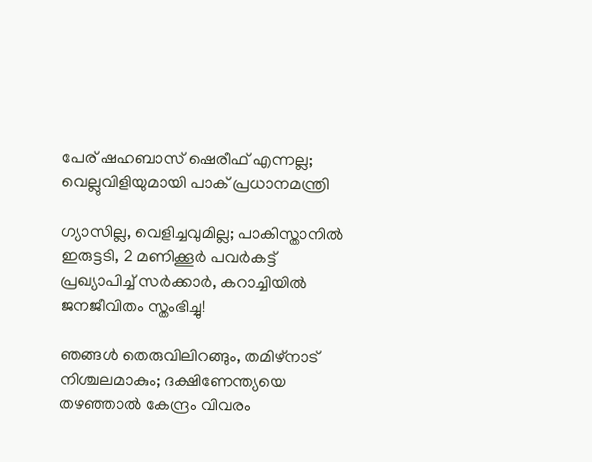പേര് ഷഹബാസ് ഷെരീഫ് എന്നല്ല; വെല്ലുവിളിയുമായി പാക് പ്രധാനമന്ത്രി

ഗ്യാസില്ല, വെളിച്ചവുമില്ല; പാകിസ്താനിൽ ഇരുട്ടടി, 2 മണിക്കൂർ പവർകട്ട് പ്രഖ്യാപിച്ച് സർക്കാർ, കറാച്ചിയിൽ ജനജീവിതം സ്തംഭിച്ചു!

ഞങ്ങൾ തെരുവിലിറങ്ങും, തമിഴ്‌നാട് നിശ്ചലമാകും; ദക്ഷിണേന്ത്യയെ തഴഞ്ഞാൽ കേന്ദ്രം വിവരം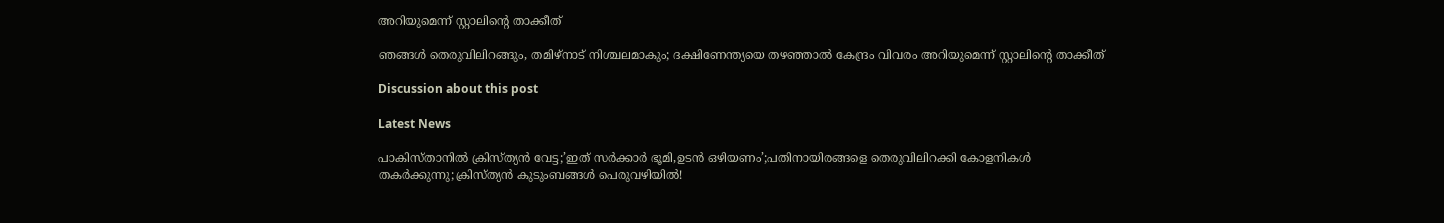അറിയുമെന്ന് സ്റ്റാലിന്റെ താക്കീത്

ഞങ്ങൾ തെരുവിലിറങ്ങും, തമിഴ്‌നാട് നിശ്ചലമാകും; ദക്ഷിണേന്ത്യയെ തഴഞ്ഞാൽ കേന്ദ്രം വിവരം അറിയുമെന്ന് സ്റ്റാലിന്റെ താക്കീത്

Discussion about this post

Latest News

പാകിസ്താനിൽ ക്രിസ്ത്യൻ വേട്ട;’ഇത് സർക്കാർ ഭൂമി,ഉടൻ ഒഴിയണം’;പതിനായിരങ്ങളെ തെരുവിലിറക്കി കോളനികൾ തകർക്കുന്നു;ക്രിസ്ത്യൻ കുടുംബങ്ങൾ പെരുവഴിയിൽ!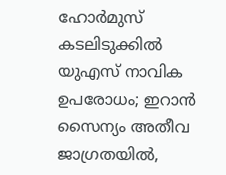ഹോർമുസ് കടലിടുക്കിൽ യുഎസ് നാവിക ഉപരോധം; ഇറാൻ സൈന്യം അതീവ ജാഗ്രതയിൽ,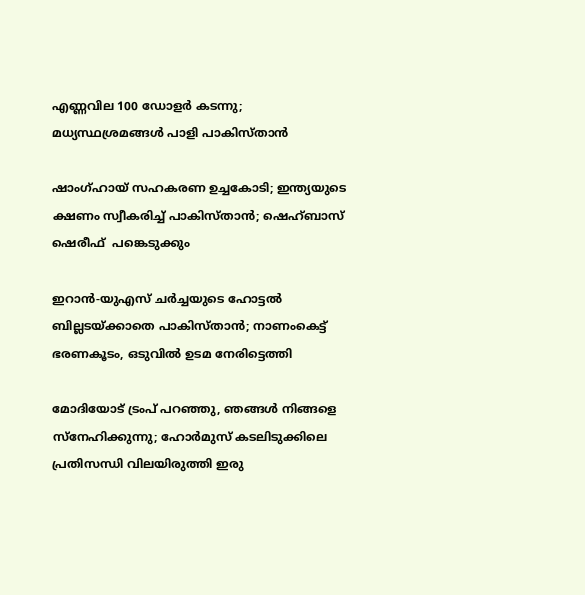എണ്ണവില 100 ഡോളർ കടന്നു; മധ്യസ്ഥശ്രമങ്ങൾ പാളി പാകിസ്താൻ

ഷാംഗ്ഹായ് സഹകരണ ഉച്ചകോടി; ഇന്ത്യയുടെ ക്ഷണം സ്വീകരിച്ച് പാകിസ്താൻ; ഷെഹ്ബാസ് ഷെരീഫ്  പങ്കെടുക്കും

ഇറാൻ-യുഎസ് ചർച്ചയുടെ ഹോട്ടൽ ബില്ലടയ്ക്കാതെ പാകിസ്താൻ; നാണംകെട്ട് ഭരണകൂടം, ഒടുവിൽ ഉടമ നേരിട്ടെത്തി

മോദിയോട് ട്രംപ് പറഞ്ഞു, ഞങ്ങൾ നിങ്ങളെ സ്നേഹിക്കുന്നു; ഹോർമുസ് കടലിടുക്കിലെ പ്രതിസന്ധി വിലയിരുത്തി ഇരു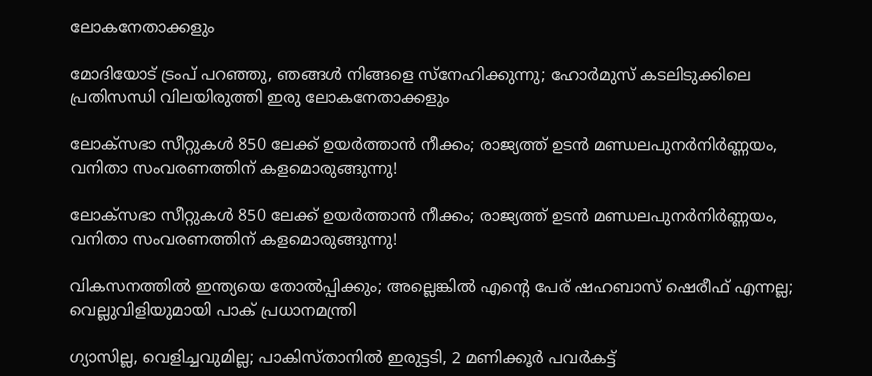ലോകനേതാക്കളും

മോദിയോട് ട്രംപ് പറഞ്ഞു, ഞങ്ങൾ നിങ്ങളെ സ്നേഹിക്കുന്നു; ഹോർമുസ് കടലിടുക്കിലെ പ്രതിസന്ധി വിലയിരുത്തി ഇരു ലോകനേതാക്കളും

ലോക്സഭാ സീറ്റുകൾ 850 ലേക്ക് ഉയർത്താൻ നീക്കം; രാജ്യത്ത് ഉടൻ മണ്ഡലപുനർനിർണ്ണയം, വനിതാ സംവരണത്തിന് കളമൊരുങ്ങുന്നു!

ലോക്സഭാ സീറ്റുകൾ 850 ലേക്ക് ഉയർത്താൻ നീക്കം; രാജ്യത്ത് ഉടൻ മണ്ഡലപുനർനിർണ്ണയം, വനിതാ സംവരണത്തിന് കളമൊരുങ്ങുന്നു!

വികസനത്തിൽ ഇന്ത്യയെ തോൽപ്പിക്കും; അല്ലെങ്കിൽ എന്റെ പേര് ഷഹബാസ് ഷെരീഫ് എന്നല്ല; വെല്ലുവിളിയുമായി പാക് പ്രധാനമന്ത്രി

ഗ്യാസില്ല, വെളിച്ചവുമില്ല; പാകിസ്താനിൽ ഇരുട്ടടി, 2 മണിക്കൂർ പവർകട്ട്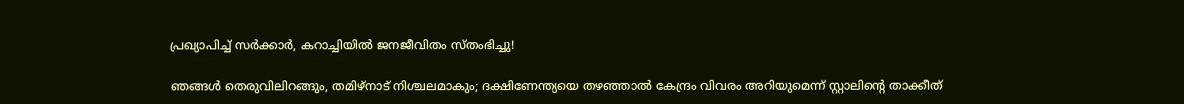പ്രഖ്യാപിച്ച് സർക്കാർ, കറാച്ചിയിൽ ജനജീവിതം സ്തംഭിച്ചു!

ഞങ്ങൾ തെരുവിലിറങ്ങും, തമിഴ്‌നാട് നിശ്ചലമാകും; ദക്ഷിണേന്ത്യയെ തഴഞ്ഞാൽ കേന്ദ്രം വിവരം അറിയുമെന്ന് സ്റ്റാലിന്റെ താക്കീത്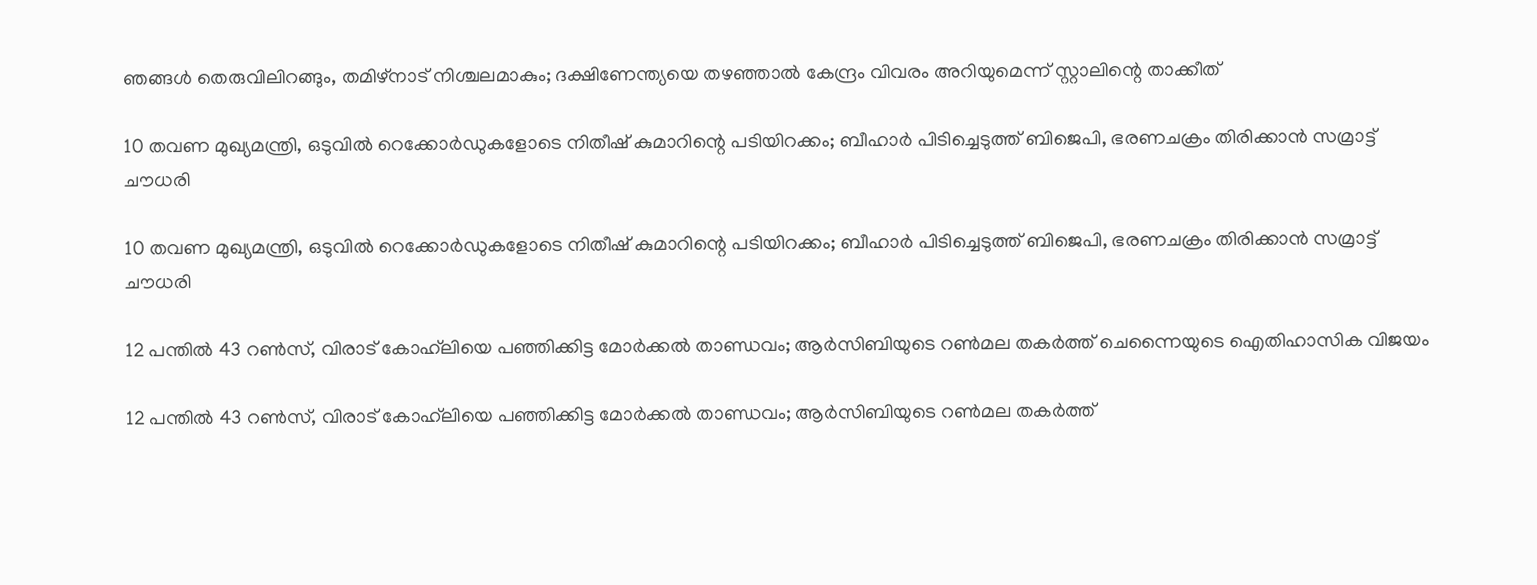ഞങ്ങൾ തെരുവിലിറങ്ങും, തമിഴ്‌നാട് നിശ്ചലമാകും; ദക്ഷിണേന്ത്യയെ തഴഞ്ഞാൽ കേന്ദ്രം വിവരം അറിയുമെന്ന് സ്റ്റാലിന്റെ താക്കീത്

10 തവണ മുഖ്യമന്ത്രി, ഒടുവിൽ റെക്കോർഡുകളോടെ നിതീഷ് കുമാറിന്റെ പടിയിറക്കം; ബീഹാർ പിടിച്ചെടുത്ത് ബിജെപി, ഭരണചക്രം തിരിക്കാൻ സമ്രാട്ട് ചൗധരി

10 തവണ മുഖ്യമന്ത്രി, ഒടുവിൽ റെക്കോർഡുകളോടെ നിതീഷ് കുമാറിന്റെ പടിയിറക്കം; ബീഹാർ പിടിച്ചെടുത്ത് ബിജെപി, ഭരണചക്രം തിരിക്കാൻ സമ്രാട്ട് ചൗധരി

12 പന്തിൽ 43 റൺസ്, വിരാട് കോഹ്‌ലിയെ പഞ്ഞിക്കിട്ട മോർക്കൽ താണ്ഡവം; ആർസിബിയുടെ റൺമല തകർത്ത് ചെന്നൈയുടെ ഐതിഹാസിക വിജയം

12 പന്തിൽ 43 റൺസ്, വിരാട് കോഹ്‌ലിയെ പഞ്ഞിക്കിട്ട മോർക്കൽ താണ്ഡവം; ആർസിബിയുടെ റൺമല തകർത്ത്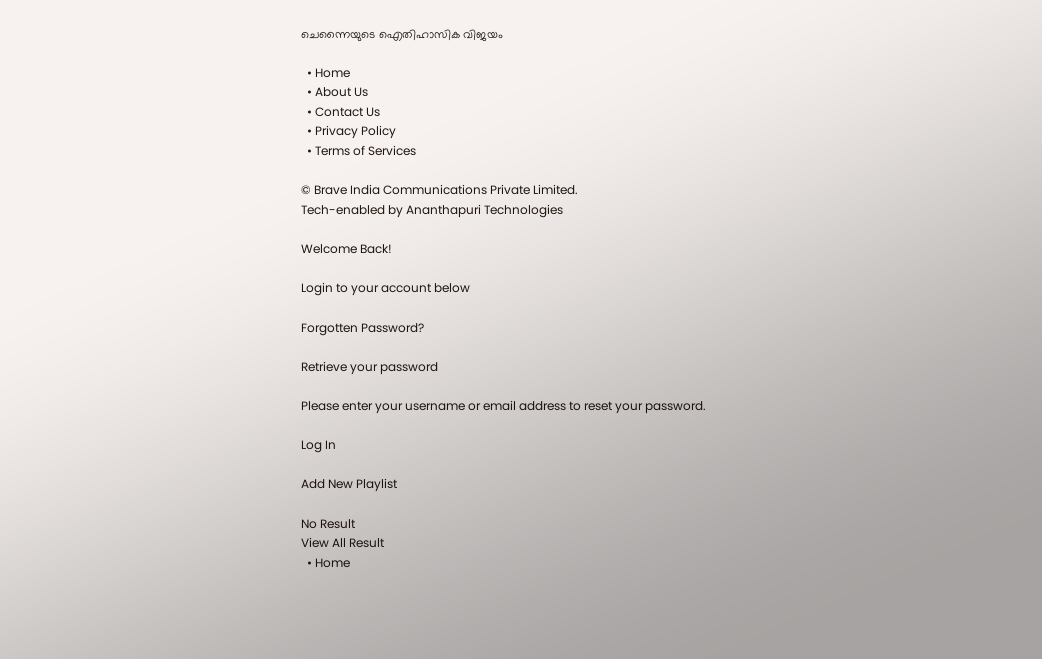ചെന്നൈയുടെ ഐതിഹാസിക വിജയം

  • Home
  • About Us
  • Contact Us
  • Privacy Policy
  • Terms of Services

© Brave India Communications Private Limited.
Tech-enabled by Ananthapuri Technologies

Welcome Back!

Login to your account below

Forgotten Password?

Retrieve your password

Please enter your username or email address to reset your password.

Log In

Add New Playlist

No Result
View All Result
  • Home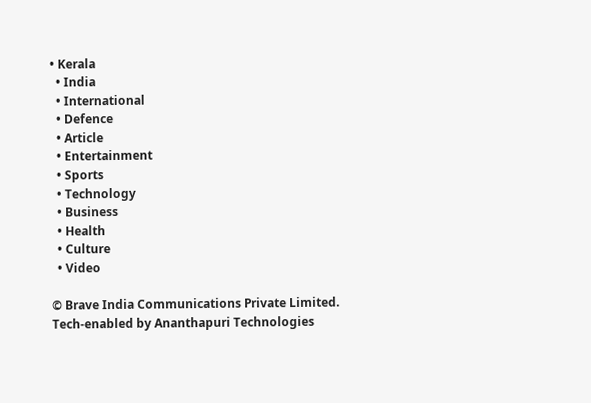• Kerala
  • India
  • International
  • Defence
  • Article
  • Entertainment
  • Sports
  • Technology
  • Business
  • Health
  • Culture
  • Video

© Brave India Communications Private Limited.
Tech-enabled by Ananthapuri Technologies